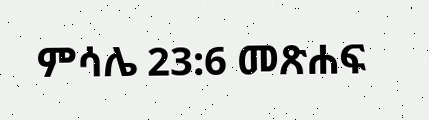ምሳሌ 23:6 መጽሐፍ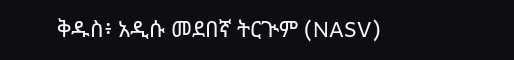ቅዱስ፥ አዲሱ መደበኛ ትርጒም (NASV)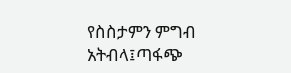የስስታምን ምግብ አትብላ፤ጣፋጭ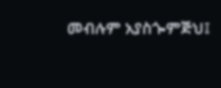መብሉም አያስጐምጅህ፤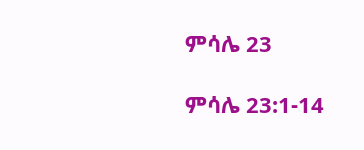ምሳሌ 23

ምሳሌ 23:1-14